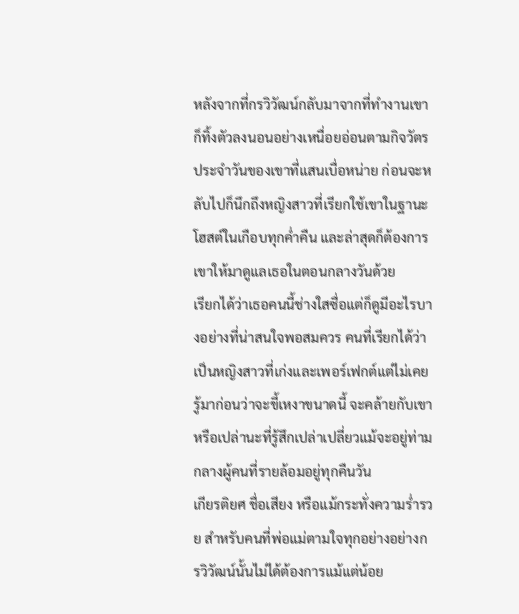หลังจากที่กรวิวัฒน์กลับมาจากที่ทำงานเขาก็ทิ้งตัวลงนอนอย่างเหนื่อยอ่อนตามกิจวัตรประจำวันของเขาที่แสนเบื่อหน่าย ก่อนจะหลับไปก็นึกถึงหญิงสาวที่เรียกใช้เขาในฐานะโฮสต์ในเกือบทุกค่ำคืน และล่าสุดก็ต้องการเขาให้มาดูแลเธอในตอนกลางวันด้วย
เรียกได้ว่าเธอคนนี้ช่างใสซื่อแต่ก็ดูมีอะไรบางอย่างที่น่าสนใจพอสมควร คนที่เรียกได้ว่าเป็นหญิงสาวที่เก่งและเพอร์เฟกต์แต่ไม่เคยรู้มาก่อนว่าจะขี้เหงาขนาดนี้ จะคล้ายกับเขาหรือเปล่านะที่รู้สึกเปล่าเปลี่ยวแม้จะอยู่ท่ามกลางผู้คนที่รายล้อมอยู่ทุกคืนวัน
เกียรติยศ ชื่อเสียง หรือแม้กระทั่งความร่ำรวย สำหรับคนที่พ่อแม่ตามใจทุกอย่างอย่างกรวิวัฒน์นั้นไม่ได้ต้องการแม้แต่น้อย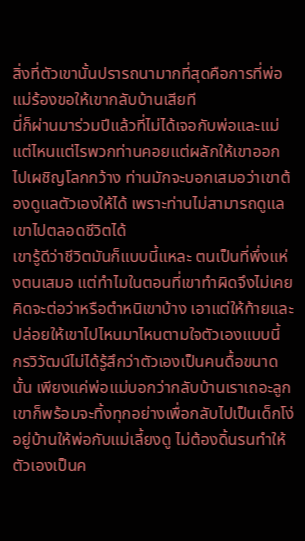สิ่งที่ตัวเขานั้นปรารถนามากที่สุดคือการที่พ่อแม่ร้องขอให้เขากลับบ้านเสียที
นี่ก็ผ่านมาร่วมปีแล้วที่ไม่ได้เจอกับพ่อและแม่ แต่ไหนแต่ไรพวกท่านคอยแต่ผลักให้เขาออกไปเผชิญโลกกว้าง ท่านมักจะบอกเสมอว่าเขาต้องดูแลตัวเองให้ได้ เพราะท่านไม่สามารถดูแลเขาไปตลอดชีวิตได้
เขารู้ดีว่าชีวิตมันก็แบบนี้แหละ ตนเป็นที่พึ่งแห่งตนเสมอ แต่ทำไมในตอนที่เขาทำผิดจึงไม่เคยคิดจะต่อว่าหรือตำหนิเขาบ้าง เอาแต่ให้ท้ายและปล่อยให้เขาไปไหนมาไหนตามใจตัวเองแบบนี้
กรวิวัฒน์ไม่ได้รู้สึกว่าตัวเองเป็นคนดื้อขนาดนั้น เพียงแค่พ่อแม่บอกว่ากลับบ้านเราเถอะลูก เขาก็พร้อมจะทิ้งทุกอย่างเพื่อกลับไปเป็นเด็กโง่อยู่บ้านให้พ่อกับแม่เลี้ยงดู ไม่ต้องดิ้นรนทำให้ตัวเองเป็นค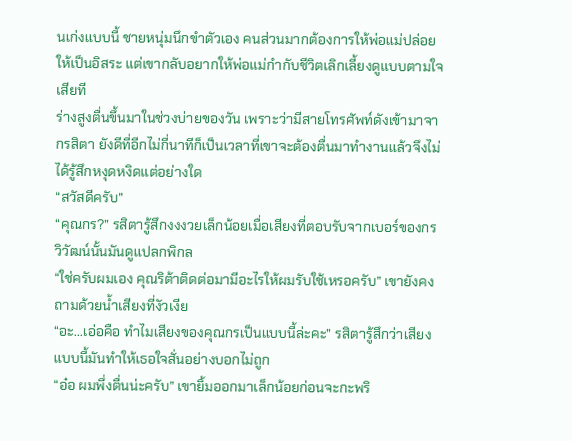นเก่งแบบนี้ ชายหนุ่มนึกขำตัวเอง คนส่วนมากต้องการให้พ่อแม่ปล่อยให้เป็นอิสระ แต่เขากลับอยากให้พ่อแม่กำกับชีวิตเลิกเลี้ยงดูแบบตามใจเสียที
ร่างสูงตื่นขึ้นมาในช่วงบ่ายของวัน เพราะว่ามีสายโทรศัพท์ดังเข้ามาจากรสิตา ยังดีที่อีกไม่กี่นาทีก็เป็นเวลาที่เขาจะต้องตื่นมาทำงานแล้วจึงไม่ได้รู้สึกหงุดหงิดแต่อย่างใด
“สวัสดีครับ”
“คุณกร?” รสิตารู้สึกงงงวยเล็กน้อยเมื่อเสียงที่ตอบรับจากเบอร์ของกรวิวัฒน์นั้นมันดูแปลกพิกล
“ใช่ครับผมเอง คุณริต้าติดต่อมามีอะไรให้ผมรับใช้เหรอครับ” เขายังคงถามด้วยน้ำเสียงที่งัวเงีย
“อะ...เอ่อคือ ทำไมเสียงของคุณกรเป็นแบบนี้ล่ะคะ” รสิตารู้สึกว่าเสียงแบบนี้มันทำให้เธอใจสั่นอย่างบอกไม่ถูก
“อ๋อ ผมพึ่งตื่นน่ะครับ” เขายิ้มออกมาเล็กน้อยก่อนจะกะพริ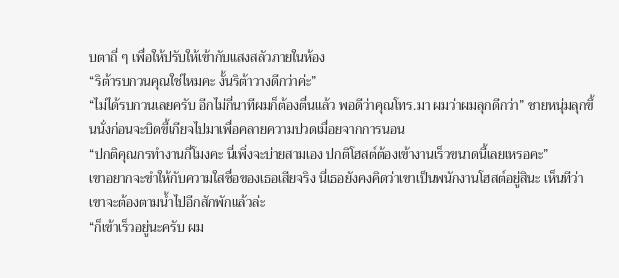บตาถี่ ๆ เพื่อให้ปรับให้เข้ากับแสงสลัวภายในห้อง
“ริต้ารบกวนคุณใช่ไหมคะ งั้นริต้าวางดีกว่าค่ะ”
“ไม่ได้รบกวนเลยครับ อีกไม่กี่นาทีผมก็ต้องตื่นแล้ว พอดีว่าคุณโทร.มา ผมว่าผมลุกดีกว่า” ชายหนุ่มลุกขึ้นนั่งก่อนจะบิดขี้เกียจไปมาเพื่อคลายความปวดเมื่อยจากการนอน
“ปกติคุณกรทำงานกี่โมงคะ นี่เพิ่งจะบ่ายสามเอง ปกติโฮสต์ต้องเข้างานเร็วขนาดนี้เลยเหรอคะ”
เขาอยากจะขำให้กับความใสซื่อของเธอเสียจริง นี่เธอยังคงคิดว่าเขาเป็นพนักงานโฮสต์อยู่สินะ เห็นทีว่าเขาจะต้องตามน้ำไปอีกสักพักแล้วล่ะ
“ก็เข้าเร็วอยู่นะครับ ผม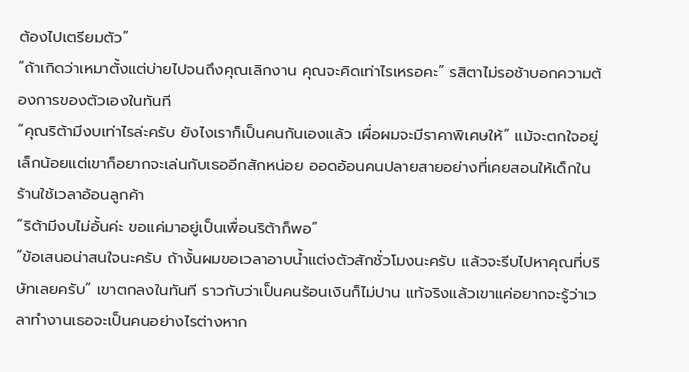ต้องไปเตรียมตัว”
“ถ้าเกิดว่าเหมาตั้งแต่บ่ายไปจนถึงคุณเลิกงาน คุณจะคิดเท่าไรเหรอคะ” รสิตาไม่รอช้าบอกความต้องการของตัวเองในทันที
“คุณริต้ามีงบเท่าไรล่ะครับ ยังไงเราก็เป็นคนกันเองแล้ว เผื่อผมจะมีราคาพิเศษให้” แม้จะตกใจอยู่เล็กน้อยแต่เขาก็อยากจะเล่นกับเธออีกสักหน่อย ออดอ้อนคนปลายสายอย่างที่เคยสอนให้เด็กในร้านใช้เวลาอ้อนลูกค้า
“ริต้ามีงบไม่อั้นค่ะ ขอแค่มาอยู่เป็นเพื่อนริต้าก็พอ”
“ข้อเสนอน่าสนใจนะครับ ถ้างั้นผมขอเวลาอาบน้ำแต่งตัวสักชั่วโมงนะครับ แล้วจะรีบไปหาคุณที่บริษัทเลยครับ” เขาตกลงในทันที ราวกับว่าเป็นคนร้อนเงินก็ไม่ปาน แท้จริงแล้วเขาแค่อยากจะรู้ว่าเวลาทำงานเธอจะเป็นคนอย่างไรต่างหาก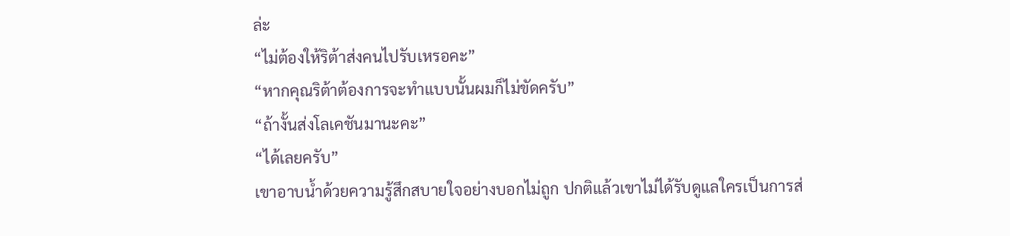ล่ะ
“ไม่ต้องให้ริต้าส่งคนไปรับเหรอคะ”
“หากคุณริต้าต้องการจะทำแบบนั้นผมก็ไม่ขัดครับ”
“ถ้างั้นส่งโลเคชันมานะคะ”
“ได้เลยครับ”
เขาอาบน้ำด้วยความรู้สึกสบายใจอย่างบอกไม่ถูก ปกติแล้วเขาไม่ได้รับดูแลใครเป็นการส่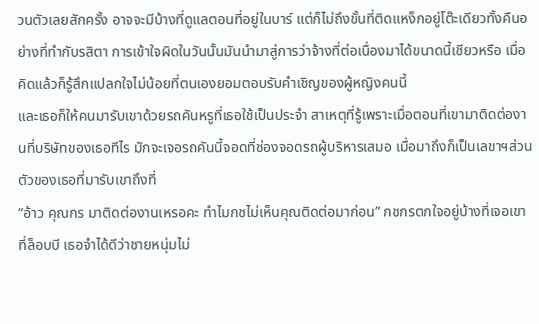วนตัวเลยสักครั้ง อาจจะมีบ้างที่ดูแลตอนที่อยู่ในบาร์ แต่ก็ไม่ถึงขั้นที่ติดแหง็กอยู่โต๊ะเดียวทั้งคืนอย่างที่ทำกับรสิตา การเข้าใจผิดในวันนั้นมันนำมาสู่การว่าจ้างที่ต่อเนื่องมาได้ขนาดนี้เชียวหรือ เมื่อคิดแล้วก็รู้สึกแปลกใจไม่น้อยที่ตนเองยอมตอบรับคำเชิญของผู้หญิงคนนี้
และเธอก็ให้คนมารับเขาด้วยรถคันหรูที่เธอใช้เป็นประจำ สาเหตุที่รู้เพราะเมื่อตอนที่เขามาติดต่องานที่บริษัทของเธอทีไร มักจะเจอรถคันนี้จอดที่ช่องจอดรถผู้บริหารเสมอ เมื่อมาถึงก็เป็นเลขาฯส่วนตัวของเธอที่มารับเขาถึงที่
“อ้าว คุณกร มาติดต่องานเหรอคะ ทำไมกชไม่เห็นคุณติดต่อมาก่อน” กชกรตกใจอยู่บ้างที่เจอเขาที่ล็อบบี เธอจำได้ดีว่าชายหนุ่มไม่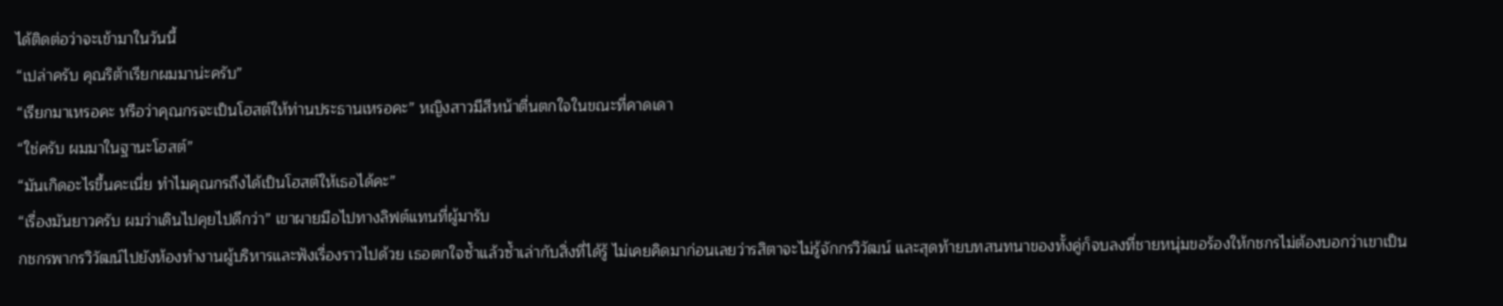ได้ติดต่อว่าจะเข้ามาในวันนี้
“เปล่าครับ คุณริต้าเรียกผมมาน่ะครับ”
“เรียกมาเหรอคะ หรือว่าคุณกรจะเป็นโฮสต์ให้ท่านประธานเหรอคะ” หญิงสาวมีสีหน้าตื่นตกใจในขณะที่คาดเดา
“ใช่ครับ ผมมาในฐานะโฮสต์”
“มันเกิดอะไรขึ้นคะเนี่ย ทำไมคุณกรถึงได้เป็นโฮสต์ให้เธอได้คะ”
“เรื่องมันยาวครับ ผมว่าเดินไปคุยไปดีกว่า” เขาผายมือไปทางลิฟต์แทนที่ผู้มารับ
กชกรพากรวิวัฒน์ไปยังห้องทำงานผู้บริหารและฟังเรื่องราวไปด้วย เธอตกใจซ้ำแล้วซ้ำเล่ากับสิ่งที่ได้รู้ ไม่เคยคิดมาก่อนเลยว่ารสิตาจะไม่รู้จักกรวิวัฒน์ และสุดท้ายบทสนทนาของทั้งคู่ก็จบลงที่ชายหนุ่มขอร้องให้กชกรไม่ต้องบอกว่าเขาเป็น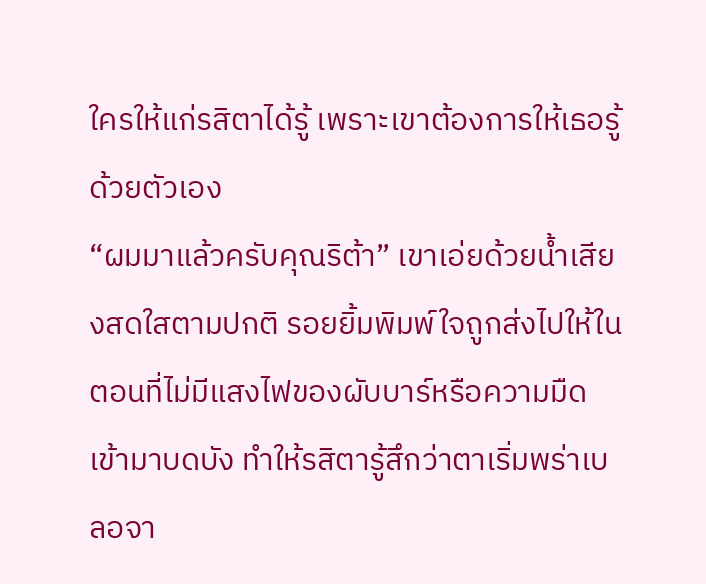ใครให้แก่รสิตาได้รู้ เพราะเขาต้องการให้เธอรู้ด้วยตัวเอง
“ผมมาแล้วครับคุณริต้า” เขาเอ่ยด้วยน้ำเสียงสดใสตามปกติ รอยยิ้มพิมพ์ใจถูกส่งไปให้ในตอนที่ไม่มีแสงไฟของผับบาร์หรือความมืดเข้ามาบดบัง ทำให้รสิตารู้สึกว่าตาเริ่มพร่าเบลอจา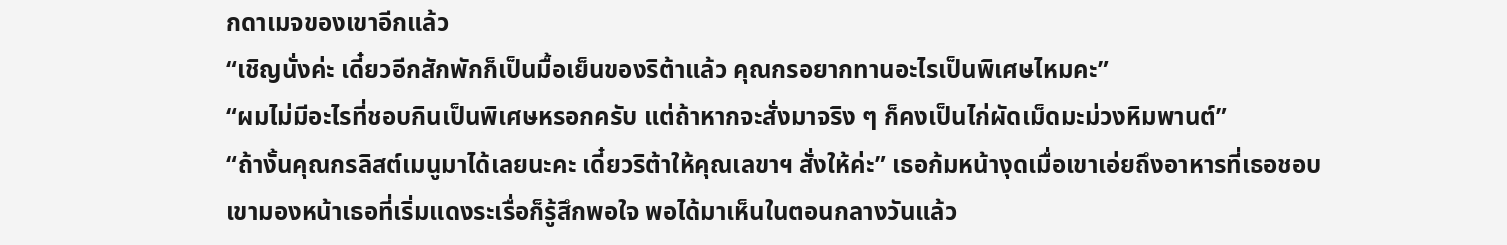กดาเมจของเขาอีกแล้ว
“เชิญนั่งค่ะ เดี๋ยวอีกสักพักก็เป็นมื้อเย็นของริต้าแล้ว คุณกรอยากทานอะไรเป็นพิเศษไหมคะ”
“ผมไม่มีอะไรที่ชอบกินเป็นพิเศษหรอกครับ แต่ถ้าหากจะสั่งมาจริง ๆ ก็คงเป็นไก่ผัดเม็ดมะม่วงหิมพานต์”
“ถ้างั้นคุณกรลิสต์เมนูมาได้เลยนะคะ เดี๋ยวริต้าให้คุณเลขาฯ สั่งให้ค่ะ” เธอก้มหน้างุดเมื่อเขาเอ่ยถึงอาหารที่เธอชอบ
เขามองหน้าเธอที่เริ่มแดงระเรื่อก็รู้สึกพอใจ พอได้มาเห็นในตอนกลางวันแล้ว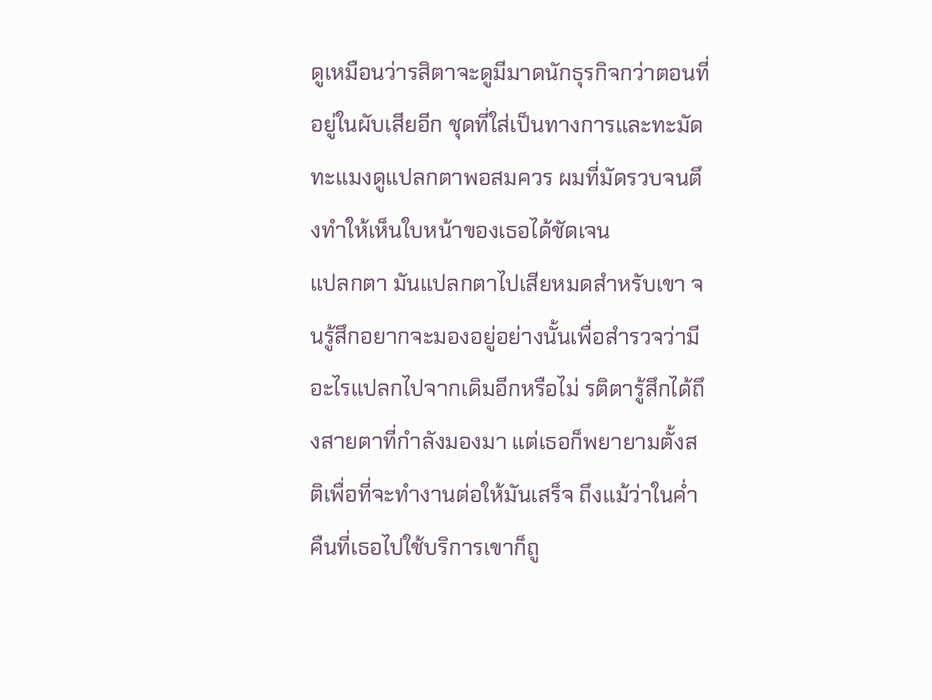ดูเหมือนว่ารสิตาจะดูมีมาดนักธุรกิจกว่าตอนที่อยู่ในผับเสียอีก ชุดที่ใส่เป็นทางการและทะมัดทะแมงดูแปลกตาพอสมควร ผมที่มัดรวบจนตึงทำให้เห็นใบหน้าของเธอได้ชัดเจน
แปลกตา มันแปลกตาไปเสียหมดสำหรับเขา จนรู้สึกอยากจะมองอยู่อย่างนั้นเพื่อสำรวจว่ามีอะไรแปลกไปจากเดิมอีกหรือไม่ รติตารู้สึกได้ถึงสายตาที่กำลังมองมา แต่เธอก็พยายามตั้งสติเพื่อที่จะทำงานต่อให้มันเสร็จ ถึงแม้ว่าในค่ำคืนที่เธอไปใช้บริการเขาก็ถู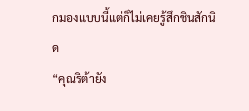กมองแบบนี้แต่ก็ไม่เคยรู้สึกชินสักนิด
“คุณริต้ายัง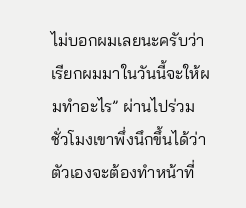ไม่บอกผมเลยนะครับว่าเรียกผมมาในวันนี้จะให้ผมทำอะไร” ผ่านไปร่วมชั่วโมงเขาพึ่งนึกขึ้นได้ว่าตัวเองจะต้องทำหน้าที่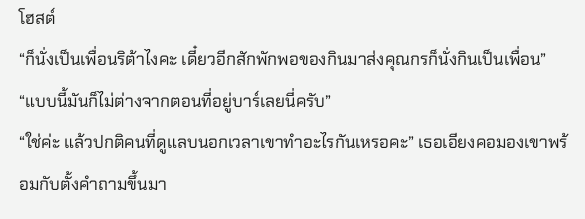โฮสต์
“ก็นั่งเป็นเพื่อนริต้าไงคะ เดี๋ยวอีกสักพักพอของกินมาส่งคุณกรก็นั่งกินเป็นเพื่อน”
“แบบนี้มันก็ไม่ต่างจากตอนที่อยู่บาร์เลยนี่ครับ”
“ใช่ค่ะ แล้วปกติคนที่ดูแลบนอกเวลาเขาทำอะไรกันเหรอคะ” เธอเอียงคอมองเขาพร้อมกับตั้งคำถามขึ้นมา